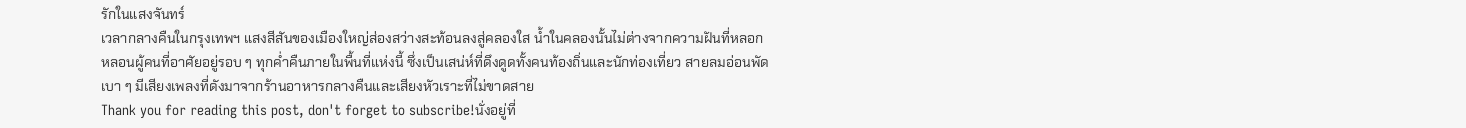รักในแสงจันทร์
เวลากลางคืนในกรุงเทพฯ แสงสีสันของเมืองใหญ่ส่องสว่างสะท้อนลงสู่คลองใส น้ำในคลองนั้นไม่ต่างจากความฝันที่หลอกหลอนผู้คนที่อาศัยอยู่รอบ ๆ ทุกค่ำคืนภายในพื้นที่แห่งนี้ ซึ่งเป็นเสน่ห์ที่ดึงดูดทั้งคนท้องถิ่นและนักท่องเที่ยว สายลมอ่อนพัดเบา ๆ มีเสียงเพลงที่ดังมาจากร้านอาหารกลางคืนและเสียงหัวเราะที่ไม่ขาดสาย
Thank you for reading this post, don't forget to subscribe!นั่งอยู่ที่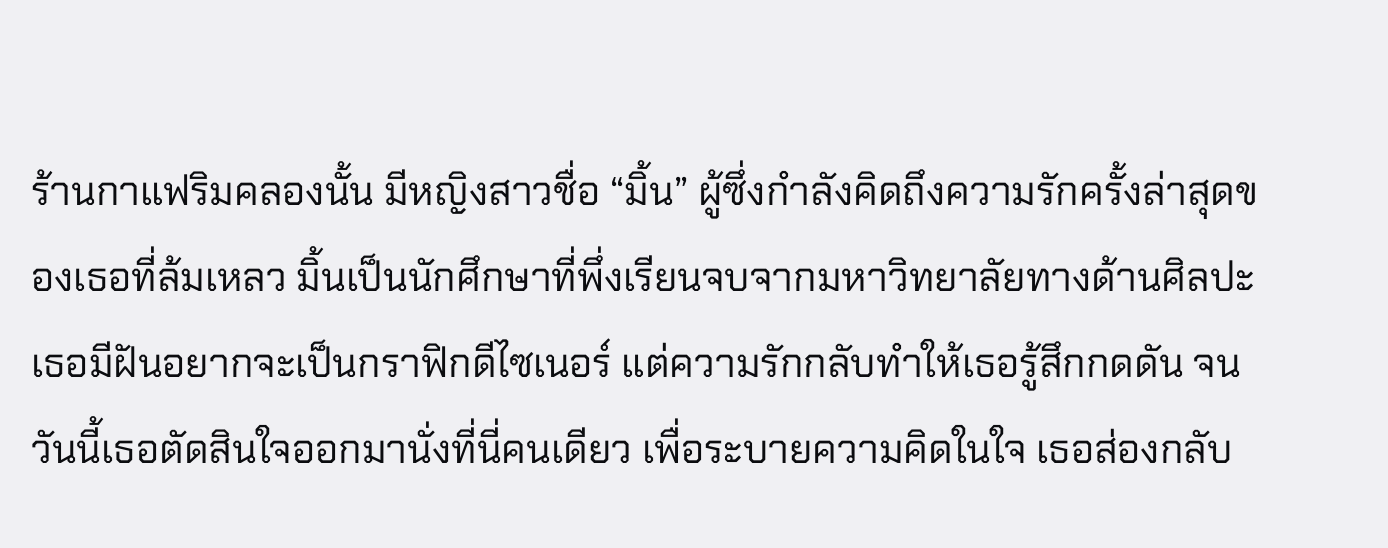ร้านกาแฟริมคลองนั้น มีหญิงสาวชื่อ “มิ้น” ผู้ซึ่งกำลังคิดถึงความรักครั้งล่าสุดของเธอที่ล้มเหลว มิ้นเป็นนักศึกษาที่พึ่งเรียนจบจากมหาวิทยาลัยทางด้านศิลปะ เธอมีฝันอยากจะเป็นกราฟิกดีไซเนอร์ แต่ความรักกลับทำให้เธอรู้สึกกดดัน จนวันนี้เธอตัดสินใจออกมานั่งที่นี่คนเดียว เพื่อระบายความคิดในใจ เธอส่องกลับ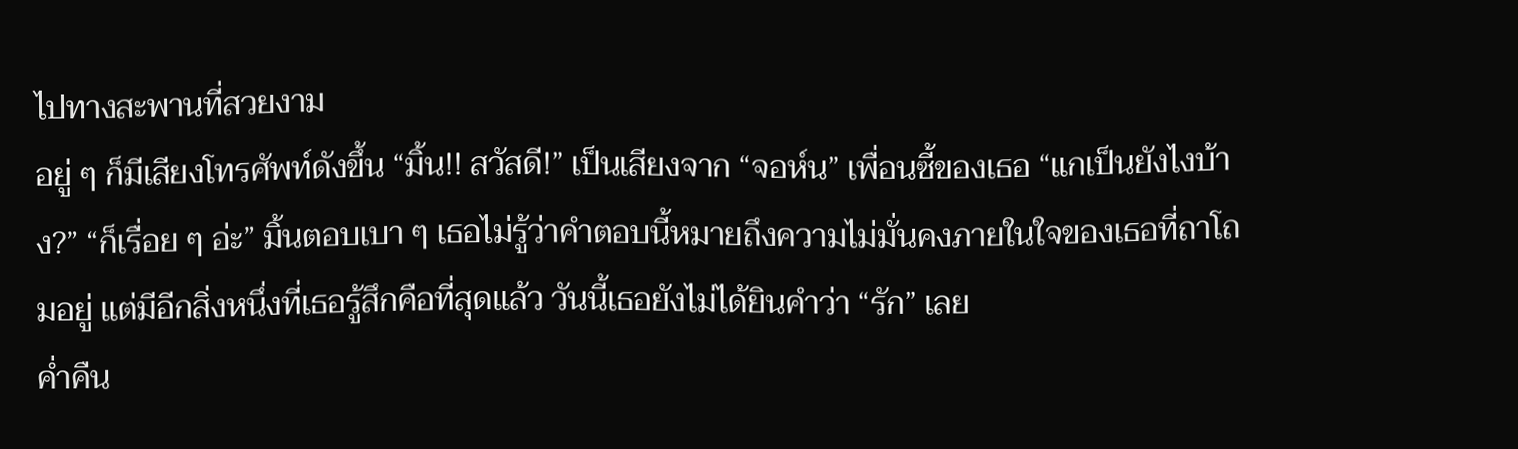ไปทางสะพานที่สวยงาม
อยู่ ๆ ก็มีเสียงโทรศัพท์ดังขึ้น “มิ้น!! สวัสดี!” เป็นเสียงจาก “จอห์น” เพื่อนซี้ของเธอ “แกเป็นยังไงบ้าง?” “ก็เรื่อย ๆ อ่ะ” มิ้นตอบเบา ๆ เธอไม่รู้ว่าคำตอบนี้หมายถึงความไม่มั่นคงภายในใจของเธอที่ถาโถมอยู่ แต่มีอีกสิ่งหนึ่งที่เธอรู้สึกคือที่สุดแล้ว วันนี้เธอยังไม่ได้ยินคำว่า “รัก” เลย
ค่ำคืน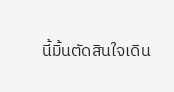นี้มิ้นตัดสินใจเดิน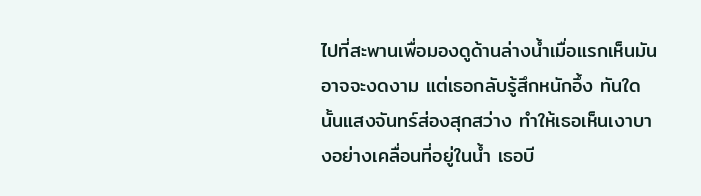ไปที่สะพานเพื่อมองดูด้านล่างน้ำเมื่อแรกเห็นมันอาจจะงดงาม แต่เธอกลับรู้สึกหนักอึ้ง ทันใดนั้นแสงจันทร์ส่องสุกสว่าง ทำให้เธอเห็นเงาบางอย่างเคลื่อนที่อยู่ในน้ำ เธอบี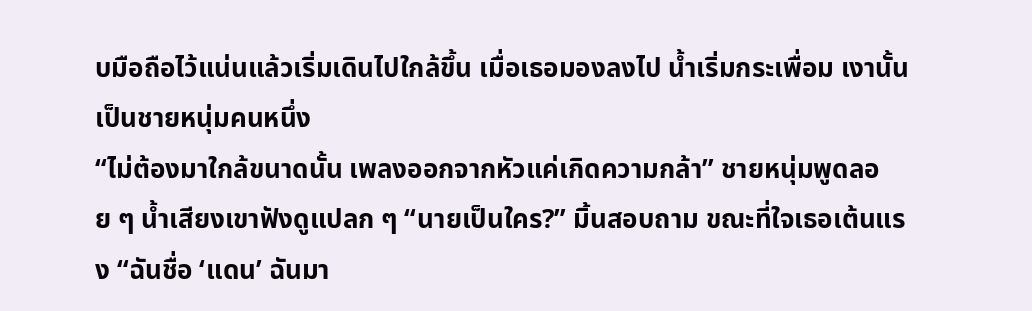บมือถือไว้แน่นแล้วเริ่มเดินไปใกล้ขึ้น เมื่อเธอมองลงไป น้ำเริ่มกระเพื่อม เงานั้นเป็นชายหนุ่มคนหนึ่ง
“ไม่ต้องมาใกล้ขนาดนั้น เพลงออกจากหัวแค่เกิดความกล้า” ชายหนุ่มพูดลอย ๆ น้ำเสียงเขาฟังดูแปลก ๆ “นายเป็นใคร?” มิ้นสอบถาม ขณะที่ใจเธอเต้นแรง “ฉันชื่อ ‘แดน’ ฉันมา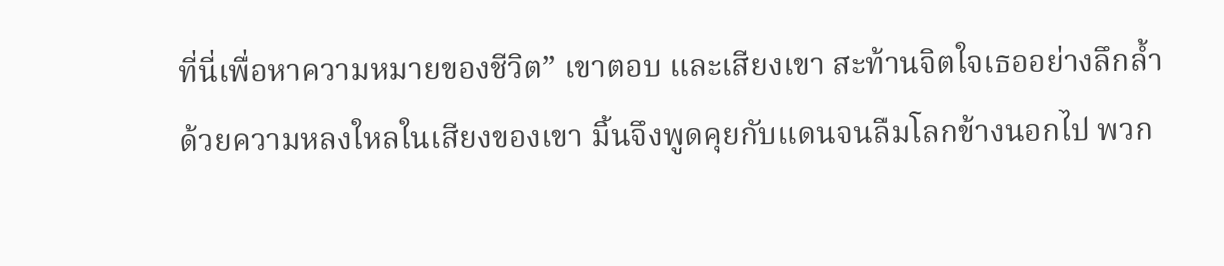ที่นี่เพื่อหาความหมายของชีวิต” เขาตอบ และเสียงเขา สะท้านจิตใจเธออย่างลึกล้ำ
ด้วยความหลงใหลในเสียงของเขา มิ้นจึงพูดคุยกับแดนจนลืมโลกข้างนอกไป พวก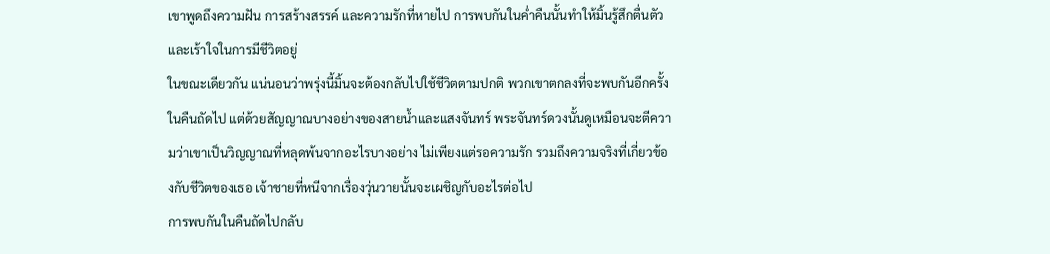เขาพูดถึงความฝัน การสร้างสรรค์ และความรักที่หายไป การพบกันในค่ำคืนนั้นทำให้มิ้นรู้สึกตื่นตัวและเร้าใจในการมีชีวิตอยู่
ในขณะเดียวกัน แน่นอนว่าพรุ่งนี้มิ้นจะต้องกลับไปใช้ชีวิตตามปกติ พวกเขาตกลงที่จะพบกันอีกครั้งในคืนถัดไป แต่ด้วยสัญญาณบางอย่างของสายน้ำและแสงจันทร์ พระจันทร์ดวงนั้นดูเหมือนจะตีความว่าเขาเป็นวิญญาณที่หลุดพ้นจากอะไรบางอย่าง ไม่เพียงแต่รอความรัก รวมถึงความจริงที่เกี่ยวข้องกับชีวิตของเธอ เจ้าชายที่หนีจากเรื่องวุ่นวายนั้นจะเผชิญกับอะไรต่อไป
การพบกันในคืนถัดไปกลับ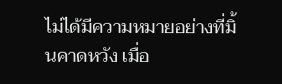ไม่ได้มีความหมายอย่างที่มิ้นคาดหวัง เมื่อ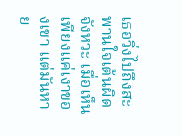เธอวิ่งไปถึงสะพานใจเต้นผิดจังหวะ เมื่อเห็นเพียงแค่เงาของเขา แต่มันหาย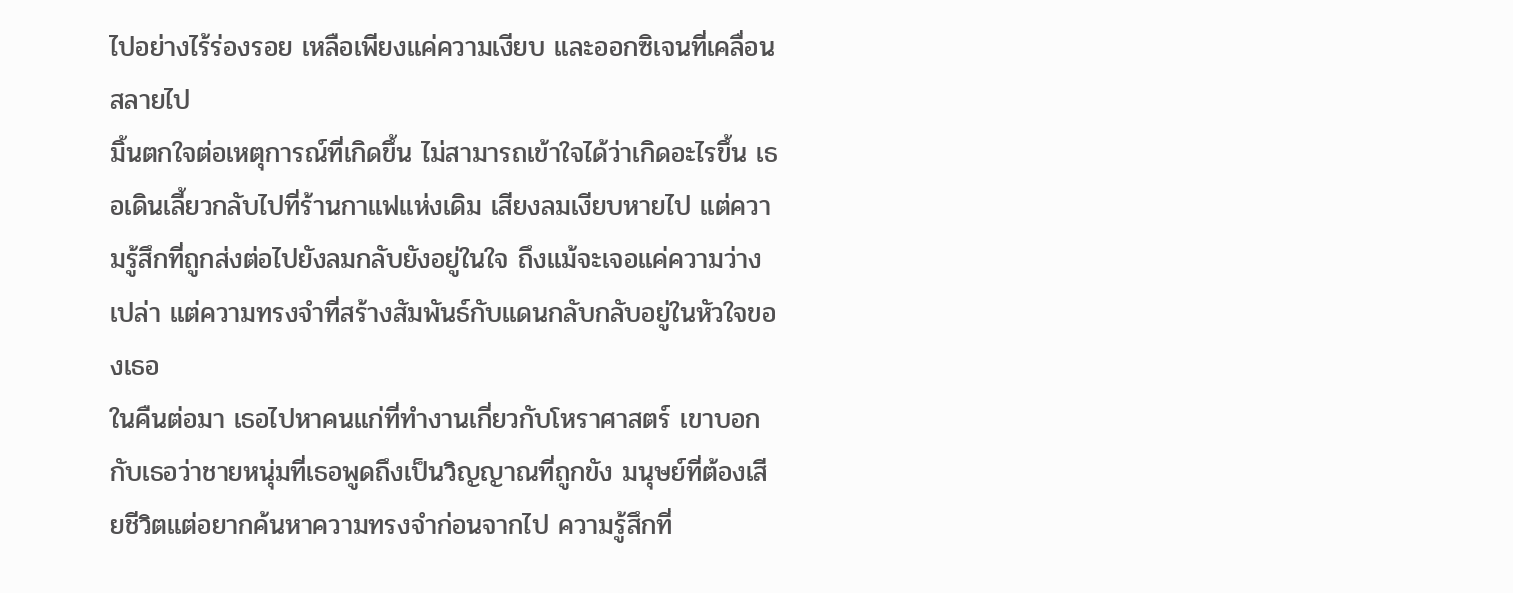ไปอย่างไร้ร่องรอย เหลือเพียงแค่ความเงียบ และออกซิเจนที่เคลื่อนสลายไป
มิ้นตกใจต่อเหตุการณ์ที่เกิดขึ้น ไม่สามารถเข้าใจได้ว่าเกิดอะไรขึ้น เธอเดินเลี้ยวกลับไปที่ร้านกาแฟแห่งเดิม เสียงลมเงียบหายไป แต่ความรู้สึกที่ถูกส่งต่อไปยังลมกลับยังอยู่ในใจ ถึงแม้จะเจอแค่ความว่างเปล่า แต่ความทรงจำที่สร้างสัมพันธ์กับแดนกลับกลับอยู่ในหัวใจของเธอ
ในคืนต่อมา เธอไปหาคนแก่ที่ทำงานเกี่ยวกับโหราศาสตร์ เขาบอกกับเธอว่าชายหนุ่มที่เธอพูดถึงเป็นวิญญาณที่ถูกขัง มนุษย์ที่ต้องเสียชีวิตแต่อยากค้นหาความทรงจำก่อนจากไป ความรู้สึกที่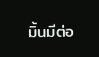มิ้นมีต่อ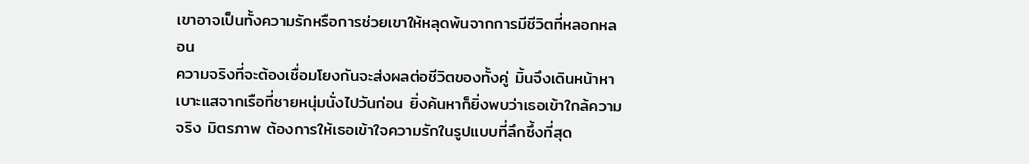เขาอาจเป็นทั้งความรักหรือการช่วยเขาให้หลุดพ้นจากการมีชีวิตที่หลอกหลอน
ความจริงที่จะต้องเชื่อมโยงกันจะส่งผลต่อชีวิตของทั้งคู่ มิ้นจึงเดินหน้าหาเบาะแสจากเรือที่ชายหนุ่มนั่งไปวันก่อน ยิ่งค้นหาก็ยิ่งพบว่าเธอเข้าใกล้ความจริง มิตรภาพ ต้องการให้เธอเข้าใจความรักในรูปแบบที่ลึกซึ้งที่สุด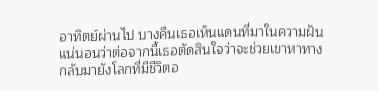อาทิตย์ผ่านไป บางคืนเธอเห็นแดนที่มาในความฝัน แน่นอนว่าต่อจากนี้เธอตัดสินใจว่าจะช่วยเขาหาทางกลับมายังโลกที่มีชีวิตอ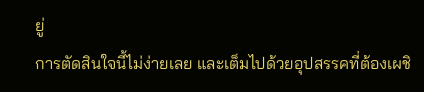ยู่
การตัดสินใจนี้ไม่ง่ายเลย และเต็มไปด้วยอุปสรรคที่ต้องเผชิ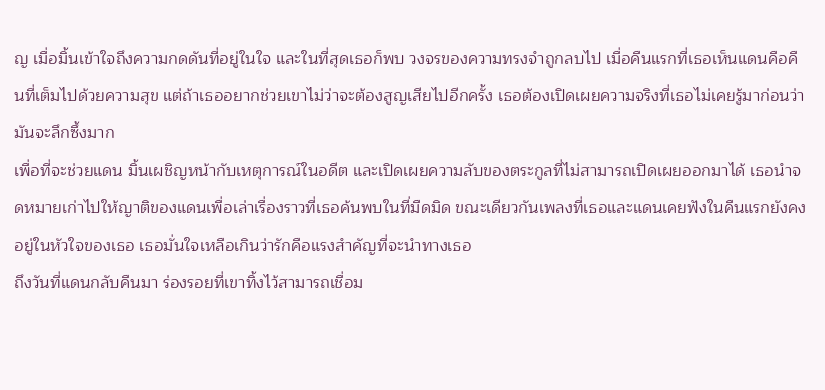ญ เมื่อมิ้นเข้าใจถึงความกดดันที่อยู่ในใจ และในที่สุดเธอก็พบ วงจรของความทรงจำถูกลบไป เมื่อคืนแรกที่เธอเห็นแดนคือคืนที่เต็มไปด้วยความสุข แต่ถ้าเธออยากช่วยเขาไม่ว่าจะต้องสูญเสียไปอีกครั้ง เธอต้องเปิดเผยความจริงที่เธอไม่เคยรู้มาก่อนว่ามันจะลึกซึ้งมาก
เพื่อที่จะช่วยแดน มิ้นเผชิญหน้ากับเหตุการณ์ในอดีต และเปิดเผยความลับของตระกูลที่ไม่สามารถเปิดเผยออกมาได้ เธอนำจดหมายเก่าไปให้ญาติของแดนเพื่อเล่าเรื่องราวที่เธอค้นพบในที่มืดมิด ขณะเดียวกันเพลงที่เธอและแดนเคยฟังในคืนแรกยังคงอยู่ในหัวใจของเธอ เธอมั่นใจเหลือเกินว่ารักคือแรงสำคัญที่จะนำทางเธอ
ถึงวันที่แดนกลับคืนมา ร่องรอยที่เขาทิ้งไว้สามารถเชื่อม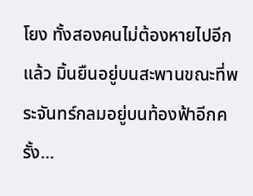โยง ทั้งสองคนไม่ต้องหายไปอีกแล้ว มิ้นยืนอยู่บนสะพานขณะที่พระจันทร์กลมอยู่บนท้องฟ้าอีกครั้ง…